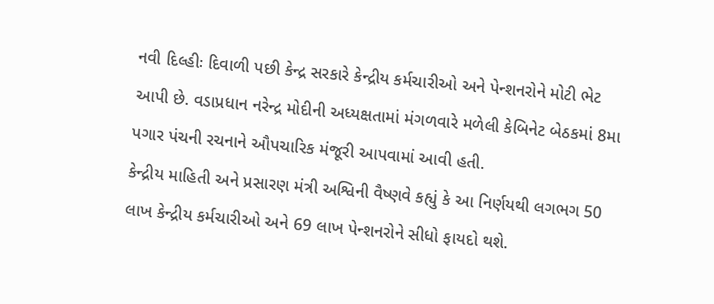નવી દિલ્હીઃ દિવાળી પછી કેન્દ્ર સરકારે કેન્દ્રીય કર્મચારીઓ અને પેન્શનરોને મોટી ભેટ આપી છે. વડાપ્રધાન નરેન્દ્ર મોદીની અધ્યક્ષતામાં મંગળવારે મળેલી કેબિનેટ બેઠકમાં 8મા પગાર પંચની રચનાને ઔપચારિક મંજૂરી આપવામાં આવી હતી.
કેન્દ્રીય માહિતી અને પ્રસારણ મંત્રી અશ્વિની વૈષ્ણવે કહ્યું કે આ નિર્ણયથી લગભગ 50 લાખ કેન્દ્રીય કર્મચારીઓ અને 69 લાખ પેન્શનરોને સીધો ફાયદો થશે.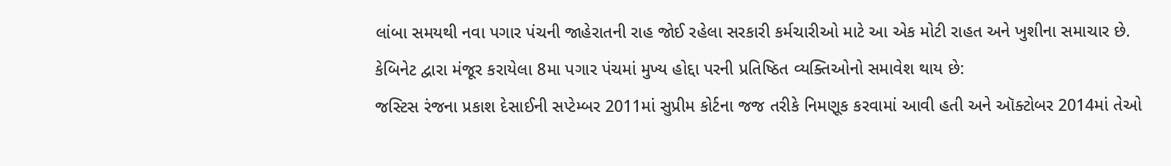લાંબા સમયથી નવા પગાર પંચની જાહેરાતની રાહ જોઈ રહેલા સરકારી કર્મચારીઓ માટે આ એક મોટી રાહત અને ખુશીના સમાચાર છે.
કેબિનેટ દ્વારા મંજૂર કરાયેલા 8મા પગાર પંચમાં મુખ્ય હોદ્દા પરની પ્રતિષ્ઠિત વ્યક્તિઓનો સમાવેશ થાય છે:
જસ્ટિસ રંજના પ્રકાશ દેસાઈની સપ્ટેમ્બર 2011માં સુપ્રીમ કોર્ટના જજ તરીકે નિમણૂક કરવામાં આવી હતી અને ઑક્ટોબર 2014માં તેઓ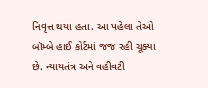નિવૃત્ત થયા હતા. આ પહેલા તેઓ બૉમ્બે હાઈ કોર્ટમાં જજ રહી ચૂક્યા છે. ન્યાયતંત્ર અને વહીવટી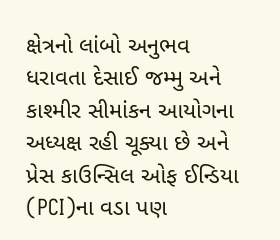ક્ષેત્રનો લાંબો અનુભવ ધરાવતા દેસાઈ જમ્મુ અને કાશ્મીર સીમાંકન આયોગના અધ્યક્ષ રહી ચૂક્યા છે અને પ્રેસ કાઉન્સિલ ઓફ ઈન્ડિયા (PCI)ના વડા પણ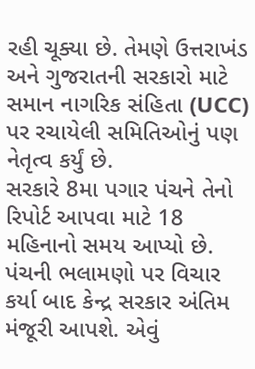રહી ચૂક્યા છે. તેમણે ઉત્તરાખંડ અને ગુજરાતની સરકારો માટે સમાન નાગરિક સંહિતા (UCC) પર રચાયેલી સમિતિઓનું પણ નેતૃત્વ કર્યું છે.
સરકારે 8મા પગાર પંચને તેનો રિપોર્ટ આપવા માટે 18 મહિનાનો સમય આપ્યો છે. પંચની ભલામણો પર વિચાર કર્યા બાદ કેન્દ્ર સરકાર અંતિમ મંજૂરી આપશે. એવું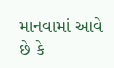માનવામાં આવે છે કે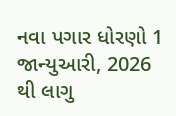નવા પગાર ધોરણો 1 જાન્યુઆરી, 2026 થી લાગુ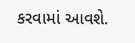કરવામાં આવશે.